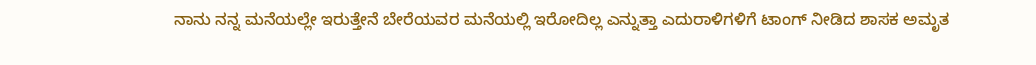ನಾನು ನನ್ನ ಮನೆಯಲ್ಲೇ ಇರುತ್ತೇನೆ ಬೇರೆಯವರ ಮನೆಯಲ್ಲಿ ಇರೋದಿಲ್ಲ ಎನ್ನುತ್ತಾ ಎದುರಾಳಿಗಳಿಗೆ ಟಾಂಗ್ ನೀಡಿದ ಶಾಸಕ ಅಮೃತ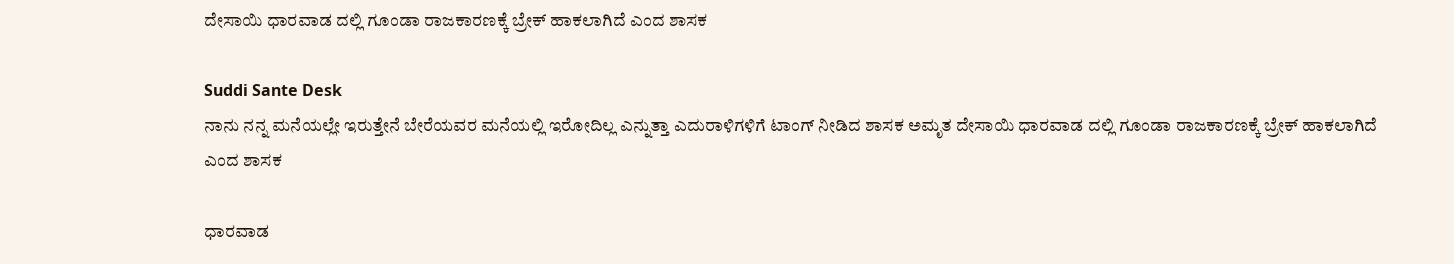ದೇಸಾಯಿ ಧಾರವಾಡ ದಲ್ಲಿ ಗೂಂಡಾ ರಾಜಕಾರಣಕ್ಕೆ ಬ್ರೇಕ್ ಹಾಕಲಾಗಿದೆ ಎಂದ ಶಾಸಕ

Suddi Sante Desk
ನಾನು ನನ್ನ ಮನೆಯಲ್ಲೇ ಇರುತ್ತೇನೆ ಬೇರೆಯವರ ಮನೆಯಲ್ಲಿ ಇರೋದಿಲ್ಲ ಎನ್ನುತ್ತಾ ಎದುರಾಳಿಗಳಿಗೆ ಟಾಂಗ್ ನೀಡಿದ ಶಾಸಕ ಅಮೃತ ದೇಸಾಯಿ ಧಾರವಾಡ ದಲ್ಲಿ ಗೂಂಡಾ ರಾಜಕಾರಣಕ್ಕೆ ಬ್ರೇಕ್ ಹಾಕಲಾಗಿದೆ ಎಂದ ಶಾಸಕ

ಧಾರವಾಡ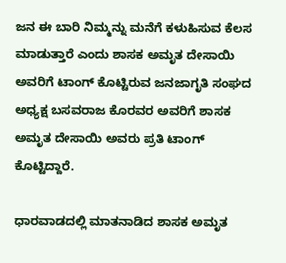ಜನ ಈ ಬಾರಿ ನಿಮ್ಮನ್ನು ಮನೆಗೆ ಕಳುಹಿಸುವ ಕೆಲಸ ಮಾಡುತ್ತಾರೆ ಎಂದು ಶಾಸಕ ಅಮೃತ ದೇಸಾಯಿ ಅವರಿಗೆ ಟಾಂಗ್ ಕೊಟ್ಟಿರುವ ಜನಜಾಗೃತಿ ಸಂಘದ ಅಧ್ಯಕ್ಷ ಬಸವರಾಜ ಕೊರವರ ಅವರಿಗೆ ಶಾಸಕ ಅಮೃತ ದೇಸಾಯಿ ಅವರು ಪ್ರತಿ ಟಾಂಗ್ ಕೊಟ್ಟಿದ್ದಾರೆ.

ಧಾರವಾಡದಲ್ಲಿ ಮಾತನಾಡಿದ ಶಾಸಕ ಅಮೃತ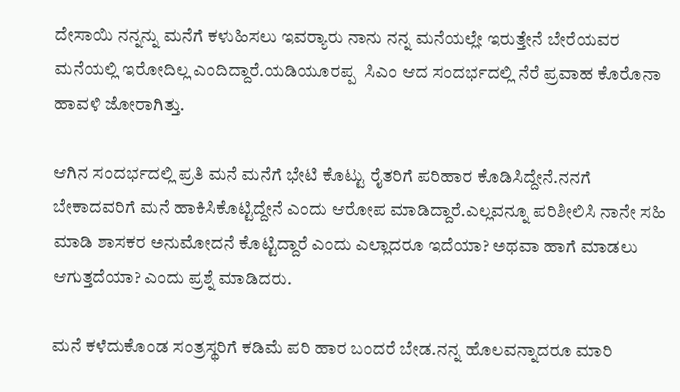ದೇಸಾಯಿ ನನ್ನನ್ನು ಮನೆಗೆ ಕಳುಹಿಸಲು ಇವರ್‍ಯಾರು ನಾನು ನನ್ನ ಮನೆಯಲ್ಲೇ ಇರುತ್ತೇನೆ ಬೇರೆಯವರ ಮನೆಯಲ್ಲಿ ಇರೋದಿಲ್ಲ ಎಂದಿದ್ದಾರೆ.ಯಡಿಯೂರಪ್ಪ  ಸಿಎಂ ಆದ ಸಂದರ್ಭದಲ್ಲಿ ನೆರೆ ಪ್ರವಾಹ ಕೊರೊನಾ ಹಾವಳಿ ಜೋರಾಗಿತ್ತು.

ಆಗಿನ ಸಂದರ್ಭದಲ್ಲಿ ಪ್ರತಿ ಮನೆ ಮನೆಗೆ ಭೇಟಿ ಕೊಟ್ಟು ರೈತರಿಗೆ ಪರಿಹಾರ ಕೊಡಿಸಿದ್ದೇನೆ.ನನಗೆ ಬೇಕಾದವರಿಗೆ ಮನೆ ಹಾಕಿಸಿಕೊಟ್ಟಿದ್ದೇನೆ ಎಂದು ಆರೋಪ ಮಾಡಿದ್ದಾರೆ.ಎಲ್ಲವನ್ನೂ ಪರಿಶೀಲಿಸಿ ನಾನೇ ಸಹಿ ಮಾಡಿ ಶಾಸಕರ ಅನುಮೋದನೆ ಕೊಟ್ಟಿದ್ದಾರೆ ಎಂದು ಎಲ್ಲಾದರೂ ಇದೆಯಾ? ಅಥವಾ ಹಾಗೆ ಮಾಡಲು ಆಗುತ್ತದೆಯಾ? ಎಂದು ಪ್ರಶ್ನೆ ಮಾಡಿದರು.

ಮನೆ ಕಳೆದುಕೊಂಡ ಸಂತ್ರಸ್ಥರಿಗೆ ಕಡಿಮೆ ಪರಿ ಹಾರ ಬಂದರೆ ಬೇಡ.ನನ್ನ ಹೊಲವನ್ನಾದರೂ ಮಾರಿ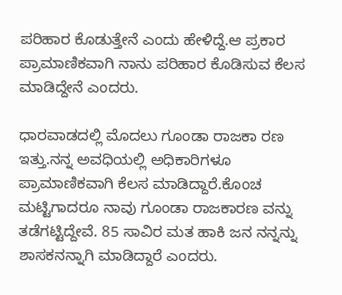ಪರಿಹಾರ ಕೊಡುತ್ತೇನೆ ಎಂದು ಹೇಳಿದ್ದೆ.ಆ ಪ್ರಕಾರ ಪ್ರಾಮಾಣಿಕವಾಗಿ ನಾನು ಪರಿಹಾರ ಕೊಡಿಸುವ ಕೆಲಸ ಮಾಡಿದ್ದೇನೆ ಎಂದರು.

ಧಾರವಾಡದಲ್ಲಿ ಮೊದಲು ಗೂಂಡಾ ರಾಜಕಾ ರಣ ಇತ್ತು.ನನ್ನ ಅವಧಿಯಲ್ಲಿ ಅಧಿಕಾರಿಗಳೂ ಪ್ರಾಮಾಣಿಕವಾಗಿ ಕೆಲಸ ಮಾಡಿದ್ದಾರೆ.ಕೊಂಚ ಮಟ್ಟಿಗಾದರೂ ನಾವು ಗೂಂಡಾ ರಾಜಕಾರಣ ವನ್ನು ತಡೆಗಟ್ಟಿದ್ದೇವೆ. 85 ಸಾವಿರ ಮತ ಹಾಕಿ ಜನ ನನ್ನನ್ನು ಶಾಸಕನನ್ನಾಗಿ ಮಾಡಿದ್ದಾರೆ ಎಂದರು.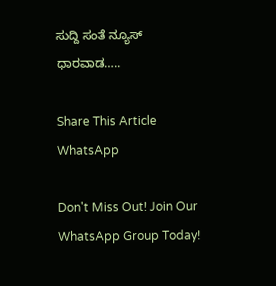ಸುದ್ದಿ ಸಂತೆ ನ್ಯೂಸ್ ಧಾರವಾಡ…..

Share This Article
WhatsApp

Don't Miss Out! Join Our WhatsApp Group Today!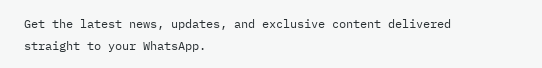Get the latest news, updates, and exclusive content delivered straight to your WhatsApp.